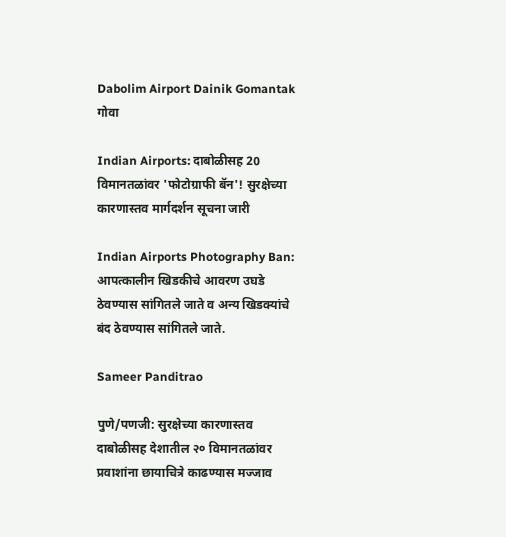Dabolim Airport Dainik Gomantak
गोवा

Indian Airports: दाबोळीसह 20 विमानतळांवर 'फोटोग्राफी बॅन'! सुरक्षेच्या कारणास्तव मार्गदर्शन सूचना जारी

Indian Airports Photography Ban: आपत्कालीन खिडकीचे आवरण उघडे ठेवण्यास सांगितले जाते व अन्य खिडक्यांचे बंद ठेवण्यास सांगितले जाते.

Sameer Panditrao

पुणे/पणजी: सुरक्षेच्या कारणास्तव दाबोळीसह देशातील २० विमानतळांवर प्रवाशांना छायाचित्रे काढण्यास मज्जाव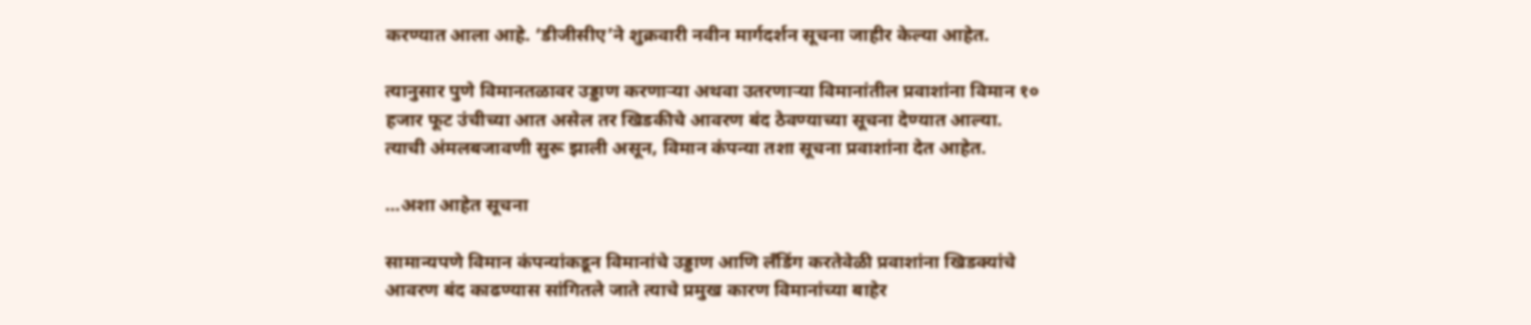करण्यात आला आहे. ‘डीजीसीए’ने शुक्रवारी नवीन मार्गदर्शन सूचना जाहीर केल्या आहेत.

त्यानुसार पुणे विमानतळावर उड्डाण करणाऱ्या अथवा उतरणाऱ्या विमानांतील प्रवाशांना विमान १० हजार फूट उंचीच्या आत असेल तर खिडकीचे आवरण बंद ठेवण्याच्या सूचना देण्यात आल्या. त्याची अंमलबजावणी सुरू झाली असून, विमान कंपन्या तशा सूचना प्रवाशांना देत आहेत.

...अशा आहेत सूचना

सामान्यपणे विमान कंपन्यांकडून विमानांचे उड्डाण आणि लँडिंग करतेवेळी प्रवाशांना खिडक्यांचे आवरण बंद काढण्यास सांगितले जाते त्याचे प्रमुख कारण विमानांच्या बाहेर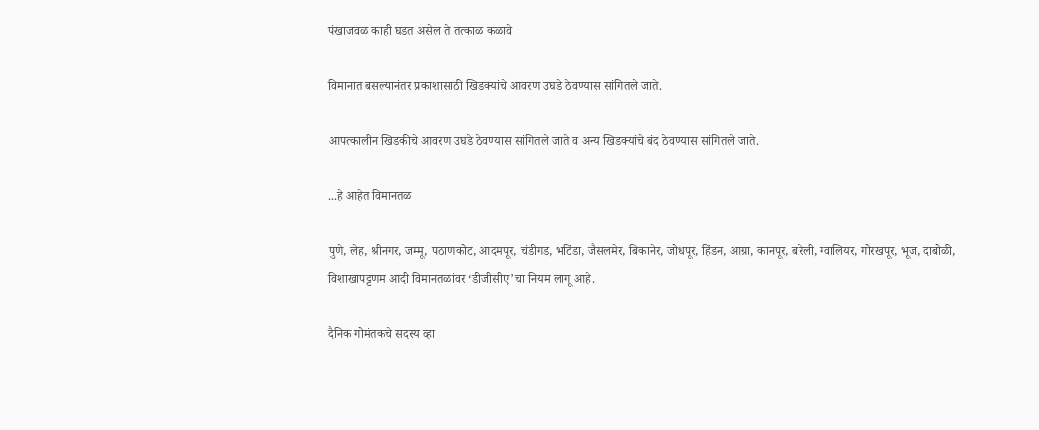पंखाजवळ काही घडत असेल ते तत्काळ कळावे

विमानात बसल्यानंतर प्रकाशासाठी खिडक्यांचे आवरण उघडे ठेवण्यास सांगितले जाते.

आपत्कालीन खिडकीचे आवरण उघडे ठेवण्यास सांगितले जाते व अन्य खिडक्यांचे बंद ठेवण्यास सांगितले जाते.

...हे आहेत विमानतळ

पुणे, लेह, श्रीनगर, जम्मू, पठाणकोट, आदमपूर, चंडीगड, भटिंडा, जैसलमेर, बिकानेर, जोधपूर, हिंडन, आग्रा, कानपूर, बरेली, ग्वालियर, गोरखपूर, भूज, दाबोळी, विशाखापट्टणम आदी विमानतळांवर ‘डीजीसीए’चा नियम लागू आहे.

दैनिक गोमंतकचे सदस्य व्हा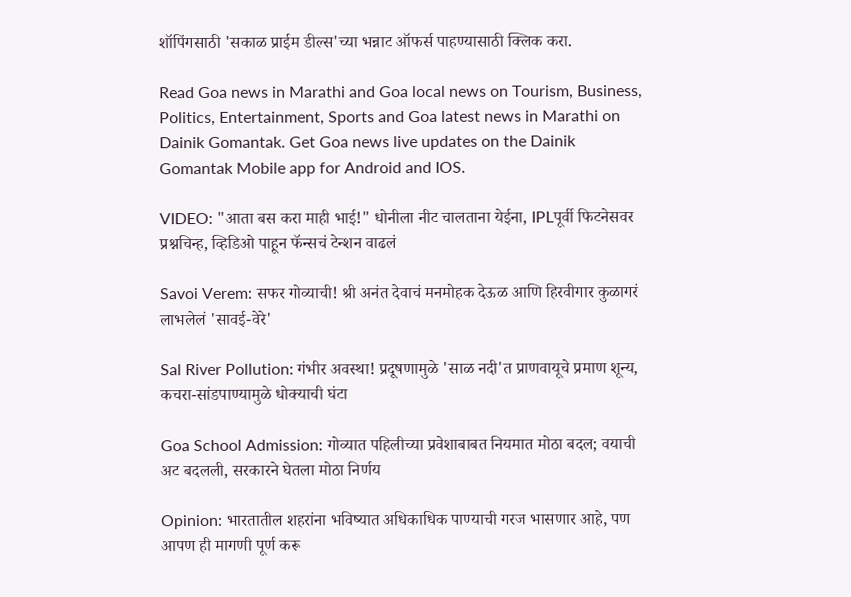शॉपिंगसाठी 'सकाळ प्राईम डील्स'च्या भन्नाट ऑफर्स पाहण्यासाठी क्लिक करा.

Read Goa news in Marathi and Goa local news on Tourism, Business, Politics, Entertainment, Sports and Goa latest news in Marathi on Dainik Gomantak. Get Goa news live updates on the Dainik Gomantak Mobile app for Android and IOS.

VIDEO: "आता बस करा माही भाई!" धोनीला नीट चालताना येईना, IPLपूर्वी फिटनेसवर प्रश्नचिन्ह, व्हिडिओ पाहून फॅन्सचं टेन्शन वाढलं

Savoi Verem: सफर गोव्याची! श्री अनंत देवाचं मनमोहक देऊळ आणि हिरवीगार कुळागरं लाभलेलं 'सावई-वेरे'

Sal River Pollution: गंभीर अवस्था! प्रदूषणामुळे 'साळ नदी'त प्राणवायूचे प्रमाण शून्य, कचरा-सांडपाण्यामुळे धोक्याची घंटा

Goa School Admission: गोव्यात पहिलीच्या प्रवेशाबाबत नियमात मोठा बदल; वयाची अट बदलली, सरकारने घेतला मोठा निर्णय

Opinion: भारतातील शहरांना भविष्यात अधिकाधिक पाण्याची गरज भासणार आहे, पण आपण ही मागणी पूर्ण करू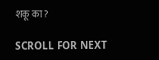शकू का?

SCROLL FOR NEXT